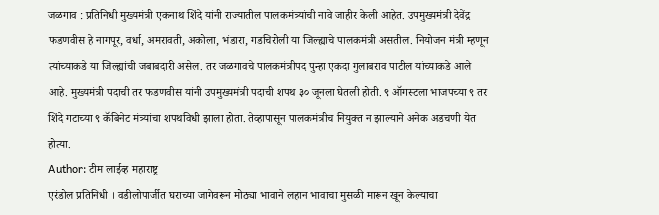जळगाव : प्रतिनिधी मुख्यमंत्री एकनाथ शिंदे यांनी राज्यातील पालकमंत्र्यांची नावे जाहीर केली आहेत. उपमुख्यमंत्री देवेंद्र फडणवीस हे नागपूर, वर्धा, अमरावती, अकोला, भंडारा, गडचिरोली या जिल्ह्याचे पालकमंत्री असतील. नियोजन मंत्री म्हणून त्यांच्याकडे या जिल्ह्यांची जबाबदारी असेल. तर जळगावचे पालकमंत्रीपद पुन्हा एकदा गुलाबराव पाटील यांच्याकडे आले आहे. मुख्यमंत्री पदाची तर फडणवीस यांनी उपमुख्यमंत्री पदाची शपथ ३० जूनला घेतली होती. ९ ऑगस्टला भाजपच्या ९ तर शिंदे गटाच्या ९ कॅबिनेट मंत्र्यांचा शपथविधी झाला होता. तेव्हापासून पालकमंत्रीच नियुक्त न झाल्याने अनेक अडचणी येत होत्या.
Author: टीम लाईव्ह महाराष्ट्र
एरंडोल प्रतिनिधी । वडीलोपार्जीत घराच्या जागेवरून मोठ्या भावाने लहान भावाचा मुसळी मारून खून केल्याचा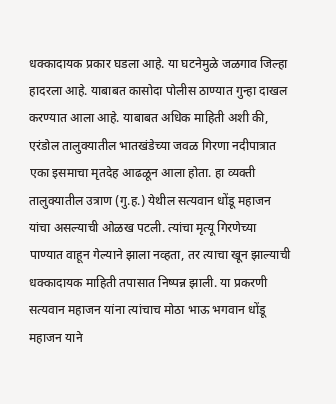धक्कादायक प्रकार घडला आहे. या घटनेमुळे जळगाव जिल्हा हादरला आहे. याबाबत कासोदा पोलीस ठाण्यात गुन्हा दाखल करण्यात आला आहे. याबाबत अधिक माहिती अशी की, एरंडोल तालुक्यातील भातखंडेच्या जवळ गिरणा नदीपात्रात एका इसमाचा मृतदेह आढळून आला होता. हा व्यक्ती तालुक्यातील उत्राण (गु.ह.) येथील सत्यवान धोंडू महाजन यांचा असल्याची ओळख पटली. त्यांचा मृत्यू गिरणेच्या पाण्यात वाहून गेल्याने झाला नव्हता, तर त्याचा खून झाल्याची धक्कादायक माहिती तपासात निष्पन्न झाली. या प्रकरणी सत्यवान महाजन यांना त्यांचाच मोठा भाऊ भगवान धोंडू महाजन याने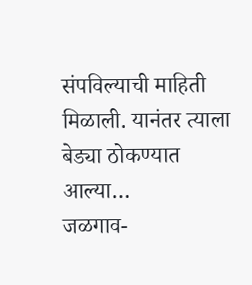संपविल्याची माहिती मिळाली. यानंतर त्याला बेड्या ठोकण्यात आल्या…
जळगाव-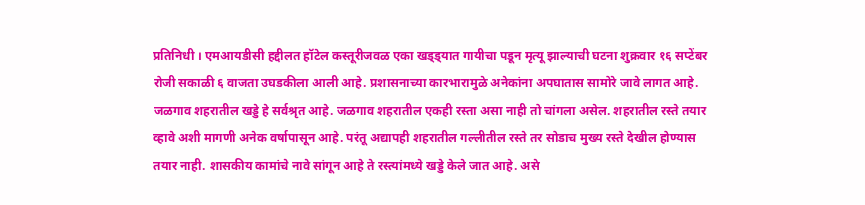प्रतिनिधी । एमआयडीसी हद्दीलत हॉटेल कस्तूरीजवळ एका खड्ड्यात गायीचा पडून मृत्यू झाल्याची घटना शुक्रवार १६ सप्टेंबर रोजी सकाळी ६ वाजता उघडकीला आली आहे. प्रशासनाच्या कारभारामुळे अनेकांना अपघातास सामोरे जावे लागत आहे. जळगाव शहरातील खड्डे हे सर्वश्रृत आहे. जळगाव शहरातील एकही रस्ता असा नाही तो चांगला असेल. शहरातील रस्ते तयार व्हावे अशी मागणी अनेक वर्षापासून आहे. परंतू अद्यापही शहरातील गल्लीतील रस्ते तर सोडाच मुख्य रस्ते देखील होण्यास तयार नाही. शासकीय कामांचे नावे सांगून आहे ते रस्त्यांमध्ये खड्डे केले जात आहे. असे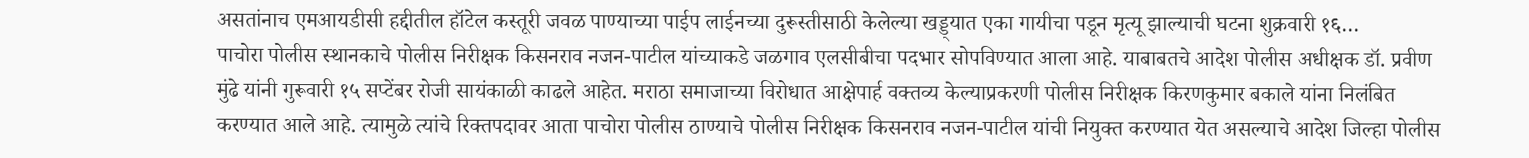असतांनाच एमआयडीसी हद्दीतील हॉटेल कस्तूरी जवळ पाण्याच्या पाईप लाईनच्या दुरूस्तीसाठी केलेल्या खड्ड्यात एका गायीचा पडून मृत्यू झाल्याची घटना शुक्रवारी १६…
पाचोरा पोलीस स्थानकाचे पोलीस निरीक्षक किसनराव नजन-पाटील यांच्याकडे जळगाव एलसीबीचा पदभार सोपविण्यात आला आहे. याबाबतचे आदेश पोलीस अधीक्षक डॉ. प्रवीण मुंढे यांनी गुरूवारी १५ सप्टेंबर रोजी सायंकाळी काढले आहेत. मराठा समाजाच्या विरोधात आक्षेपार्ह वक्तव्य केल्याप्रकरणी पोलीस निरीक्षक किरणकुमार बकाले यांना निलंबित करण्यात आले आहे. त्यामुळे त्यांचे रिक्तपदावर आता पाचोरा पोलीस ठाण्याचे पोलीस निरीक्षक किसनराव नजन-पाटील यांची नियुक्त करण्यात येत असल्याचे आदेश जिल्हा पोलीस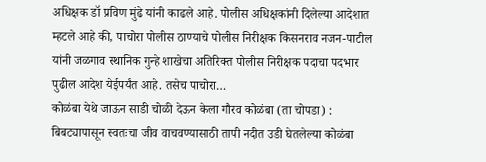अधिक्षक डॉ प्रविण मुंढे यांनी काढले आहे. पोलीस अधिक्षकांनी दिलेल्या आदेशात म्हटले आहे की, पाचोरा पोलीस ठाण्याचे पोलीस निरीक्षक किसनराव नजन-पाटील यांनी जळगाव स्थानिक गुन्हे शाखेचा अतिरिक्त पोलीस निरीक्षक पदाचा पदभार पुढील आदेश येईपर्यंत आहे. तसेच पाचोरा…
कोळंबा येथे जाऊन साडी चोळी देऊन केला गौरव कोळंबा (ता चोपडा) : बिबट्यापासून स्वतःचा जीव वाचवण्यासाठी तापी नदीत उडी घेतलेल्या कोळंबा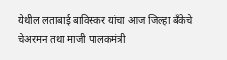येथील लताबाई बाविस्कर यांचा आज जिल्हा बँकेचे चेअरमन तथा माजी पालकमंत्री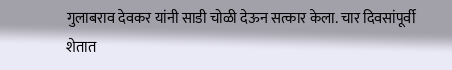गुलाबराव देवकर यांनी साडी चोळी देऊन सत्कार केला. चार दिवसांपूर्वी शेतात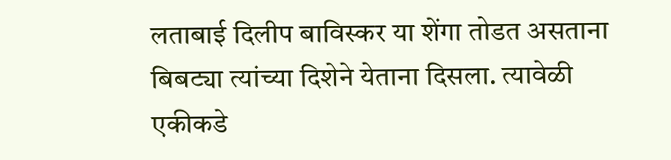लताबाई दिलीप बाविस्कर या शेंगा तोडत असताना बिबट्या त्यांच्या दिशेने येताना दिसला. त्यावेळी एकीकडे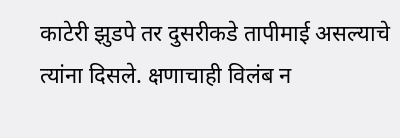काटेरी झुडपे तर दुसरीकडे तापीमाई असल्याचे त्यांना दिसले. क्षणाचाही विलंब न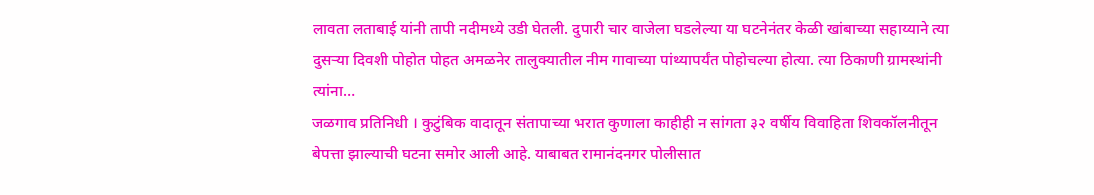लावता लताबाई यांनी तापी नदीमध्ये उडी घेतली. दुपारी चार वाजेला घडलेल्या या घटनेनंतर केळी खांबाच्या सहाय्याने त्या दुसऱ्या दिवशी पोहोत पोहत अमळनेर तालुक्यातील नीम गावाच्या पांथ्यापर्यंत पोहोचल्या होत्या. त्या ठिकाणी ग्रामस्थांनी त्यांना…
जळगाव प्रतिनिधी । कुटुंबिक वादातून संतापाच्या भरात कुणाला काहीही न सांगता ३२ वर्षीय विवाहिता शिवकॉलनीतून बेपत्ता झाल्याची घटना समोर आली आहे. याबाबत रामानंदनगर पोलीसात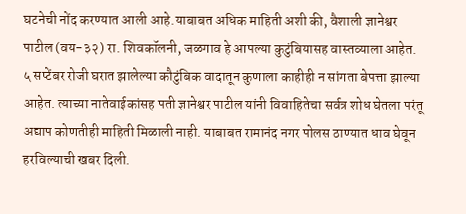घटनेची नोंद करण्यात आली आहे.याबाबत अधिक माहिती अशी की, वैशाली ज्ञानेश्वर पाटील (वय-३२) रा. शिवकॉलनी, जळगाव हे आपल्या कुटुंबियासह वास्तव्याला आहेत. ५ सप्टेंबर रोजी घरात झालेल्या कौटुंबिक वादातून कुणाला काहीही न सांगता बेपत्ता झाल्या आहेत. त्याच्या नातेवाईकांसह पती ज्ञानेश्वर पाटील यांनी विवाहितेचा सर्वत्र शोध घेतला परंतू अद्याप कोणतीही माहिती मिळाली नाही. याबाबत रामानंद नगर पोलस ठाण्यात धाव घेवून हरविल्याची खबर दिली.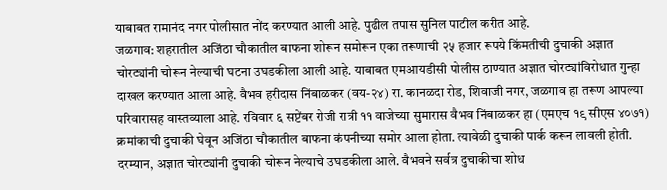याबाबत रामानंद नगर पोलीसात नोंद करण्यात आली आहे. पुढील तपास सुनिल पाटील करीत आहे.
जळगाव: शहरातील अजिंठा चौकातील बाफना शोरून समोरून एका तरूणाची २५ हजार रूपये किंमतीची दुचाकी अज्ञात चोरट्यांनी चोरून नेल्याची घटना उघडकीला आली आहे. याबाबत एमआयडीसी पोलीस ठाण्यात अज्ञात चोरट्यांविरोधात गुन्हा दाखल करण्यात आला आहे. वैभव हरीदास निंबाळकर (वय-२४) रा. कानळदा रोड, शिवाजी नगर, जळगाव हा तरूण आपल्या परिवारासह वास्तव्याला आहे. रविवार ६ सप्टेंबर रोजी रात्री ११ वाजेच्या सुमारास वैभव निंबाळकर हा (एमएच १९ सीएस ४०७१) क्रमांकाची दुचाकी घेवून अजिंठा चौकातील बाफना कंपनीच्या समोर आला होता. त्यावेळी दुचाकी पार्क करून लावली होती. दरम्यान, अज्ञात चोरट्यांनी दुचाकी चोरून नेल्याचे उघडकीला आले. वैभवने सर्वत्र दुचाकीचा शोध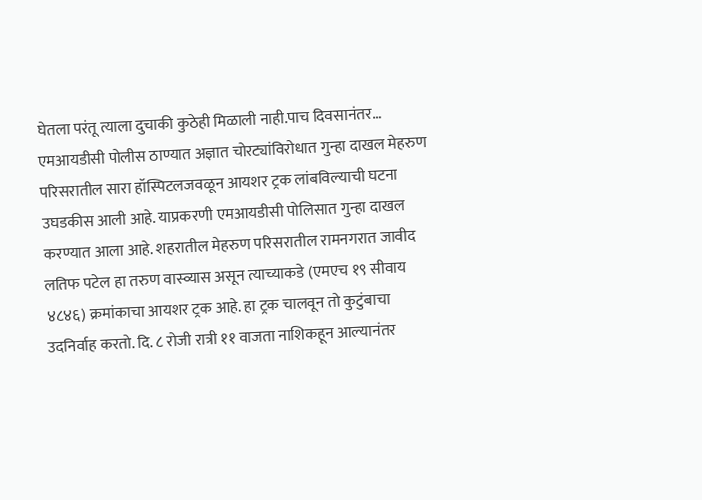घेतला परंतू त्याला दुचाकी कुठेही मिळाली नाही.पाच दिवसानंतर…
एमआयडीसी पोलीस ठाण्यात अज्ञात चोरट्यांविरोधात गुन्हा दाखल मेहरुण परिसरातील सारा हॉस्पिटलजवळून आयशर ट्रक लांबविल्याची घटना उघडकीस आली आहे. याप्रकरणी एमआयडीसी पोलिसात गुन्हा दाखल करण्यात आला आहे. शहरातील मेहरुण परिसरातील रामनगरात जावीद लतिफ पटेल हा तरुण वास्व्यास असून त्याच्याकडे (एमएच १९ सीवाय ४८४६) क्रमांकाचा आयशर ट्रक आहे. हा ट्रक चालवून तो कुटुंबाचा उदनिर्वाह करतो. दि. ८ रोजी रात्री ११ वाजता नाशिकहून आल्यानंतर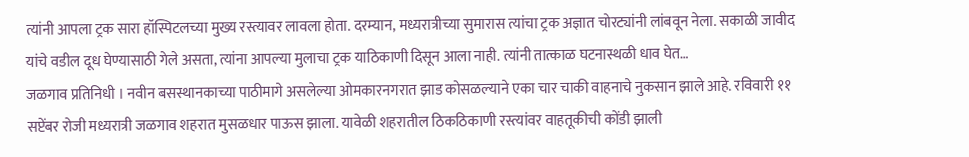त्यांनी आपला ट्रक सारा हॉस्पिटलच्या मुख्य रस्त्यावर लावला होता. दरम्यान, मध्यरात्रीच्या सुमारास त्यांचा ट्रक अज्ञात चोरट्यांनी लांबवून नेला. सकाळी जावीद यांचे वडील दूध घेण्यासाठी गेले असता, त्यांना आपल्या मुलाचा ट्रक याठिकाणी दिसून आला नाही. त्यांनी तात्काळ घटनास्थळी धाव घेत…
जळगाव प्रतिनिधी । नवीन बसस्थानकाच्या पाठीमागे असलेल्या ओमकारनगरात झाड कोसळल्याने एका चार चाकी वाहनाचे नुकसान झाले आहे. रविवारी ११ सप्टेंबर रोजी मध्यरात्री जळगाव शहरात मुसळधार पाऊस झाला. यावेळी शहरातील ठिकठिकाणी रस्त्यांवर वाहतूकीची कोंडी झाली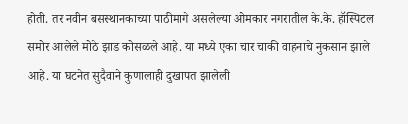होती. तर नवीन बसस्थानकाच्या पाठीमागे असलेल्या ओमकार नगरातील के.के. हॉस्पिटल समोर आलेले मोठे झाड कोसळले आहे. या मध्ये एका चार चाकी वाहनाचे नुकसान झाले आहे. या घटनेत सुदैवाने कुणालाही दुखापत झालेली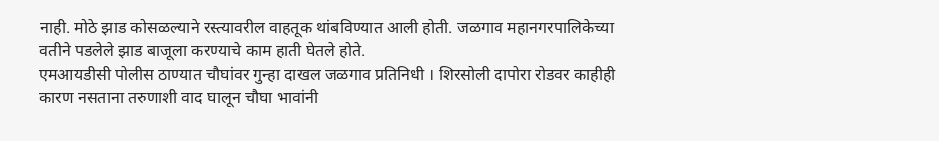नाही. मोठे झाड कोसळल्याने रस्त्यावरील वाहतूक थांबविण्यात आली होती. जळगाव महानगरपालिकेच्या वतीने पडलेले झाड बाजूला करण्याचे काम हाती घेतले होते.
एमआयडीसी पोलीस ठाण्यात चौघांवर गुन्हा दाखल जळगाव प्रतिनिधी । शिरसोली दापोरा रोडवर काहीही कारण नसताना तरुणाशी वाद घालून चौघा भावांनी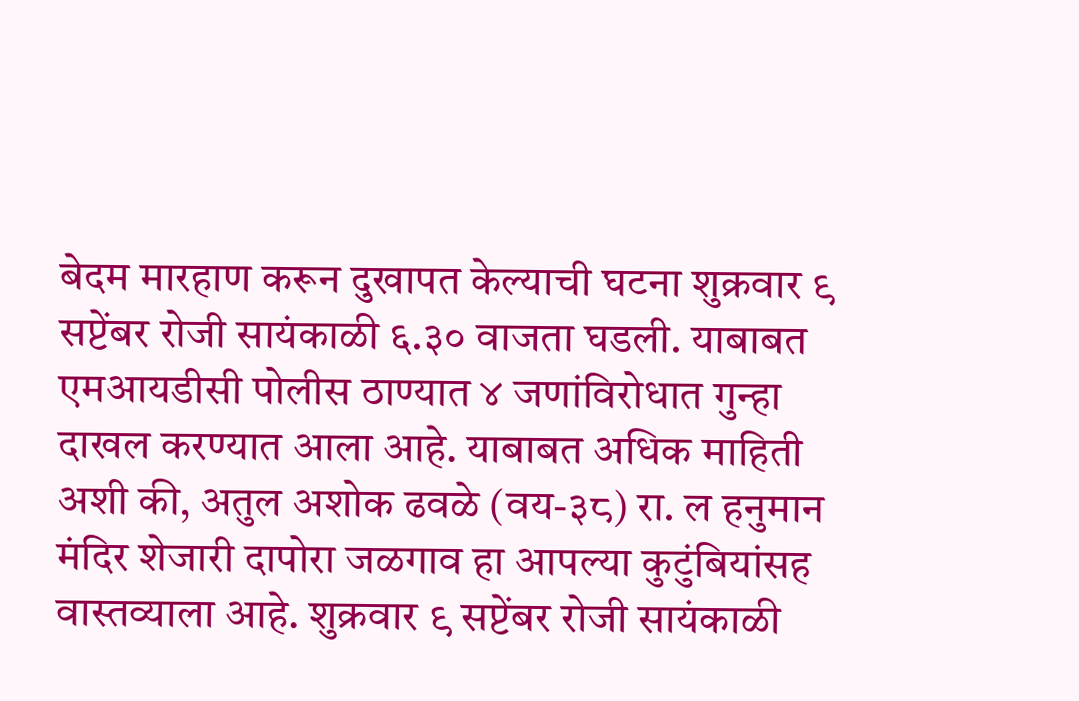बेदम मारहाण करून दुखापत केल्याची घटना शुक्रवार ९ सप्टेंबर रोजी सायंकाळी ६.३० वाजता घडली. याबाबत एमआयडीसी पोलीस ठाण्यात ४ जणांविरोधात गुन्हा दाखल करण्यात आला आहे. याबाबत अधिक माहिती अशी की, अतुल अशोक ढवळे (वय-३८) रा. ल हनुमान मंदिर शेजारी दापोरा जळगाव हा आपल्या कुटुंबियांसह वास्तव्याला आहे. शुक्रवार ९ सप्टेंबर रोजी सायंकाळी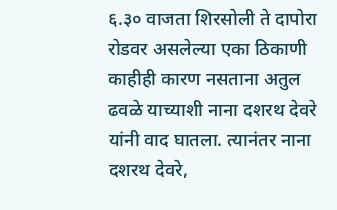६.३० वाजता शिरसोली ते दापोरा रोडवर असलेल्या एका ठिकाणी काहीही कारण नसताना अतुल ढवळे याच्याशी नाना दशरथ देवरे यांनी वाद घातला. त्यानंतर नाना दशरथ देवरे,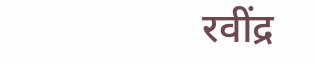रवींद्र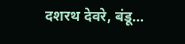दशरथ देवरे, बंडू…